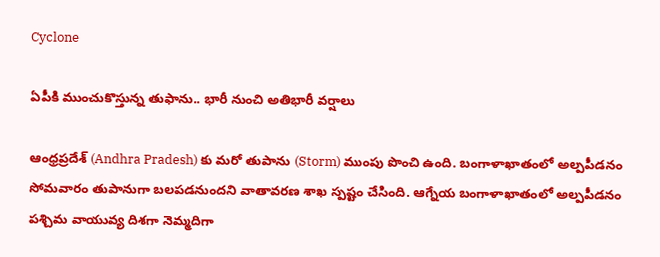Cyclone

ఏపీకి ముంచుకొస్తున్న తుఫాను.. భారీ నుంచి అతిభారీ వర్షాలు

ఆంధ్రప్రదేశ్ (Andhra Pradesh) కు మరో తుపాను (Storm) ముంపు పొంచి ఉంది. బంగాళాఖాతంలో అల్పపీడనం సోమవారం తుపానుగా బలపడనుందని వాతావరణ శాఖ స్పష్టం చేసింది. ఆగ్నేయ బంగాళాఖాతంలో అల్పపీడనం పశ్చిమ వాయువ్య దిశగా నెమ్మదిగా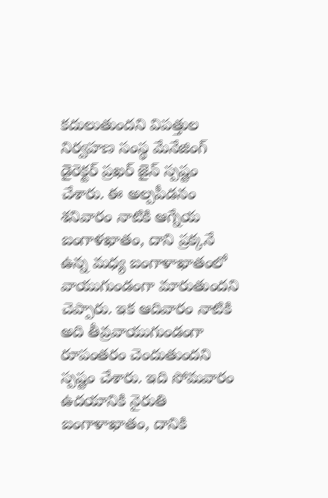కదులుతుందని విపత్తుల నిర్వహణ సంస్థ మేనేజింగ్ డైరెక్టర్ ప్రఖర్ జైన్ స్పష్టం చేశారు. ఈ అల్పపీడనం శనివారం నాటికి ఆగ్నేయ బంగాళఖాతం, దాని ప్రక్కనే ఉన్న మధ్య బంగాళాఖాతంలో వాయుగుండంగా మారుతుందని చెప్పారు. ఇక ఆదివారం నాటికి అది తీవ్రవాయుగుండంగా రూపంతరం చెందుతుందని స్పష్టం చేశారు. ఇది సోమవారం ఉదయానికి నైరుతి బంగాళాఖాతం, దానికి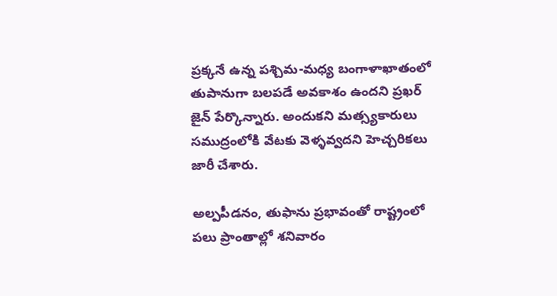ప్రక్కనే ఉన్న పశ్చిమ-మధ్య బంగాళాఖాతంలో తుపానుగా బలపడే అవకాశం ఉందని ప్రఖర్ జైన్ పేర్కొన్నారు. అందుకని మత్స్యకారులు సముద్రంలోకి వేటకు వెళ్ళవ్వదని హెచ్చరికలు జారీ చేశారు.

అల్పపీడనం, తుఫాను ప్రభావంతో రాష్ట్రంలో పలు ప్రాంతాల్లో శనివారం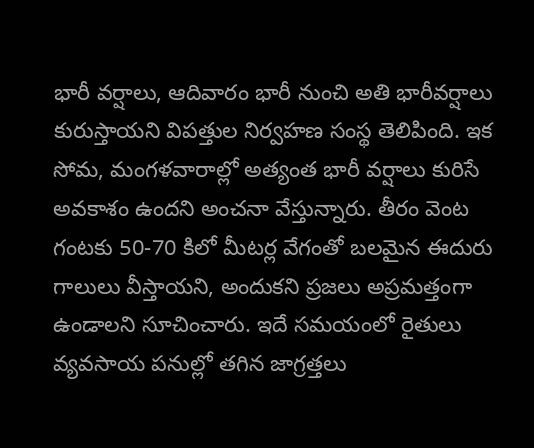భారీ వర్షాలు, ఆదివారం భారీ నుంచి అతి భారీవర్షాలు కురుస్తాయని విపత్తుల నిర్వహణ సంస్థ తెలిపింది. ఇక సోమ, మంగళవారాల్లో అత్యంత భారీ వర్షాలు కురిసే అవకాశం ఉందని అంచనా వేస్తున్నారు. తీరం వెంట గంటకు 50-70 కిలో మీటర్ల వేగంతో బలమైన ఈదురు గాలులు వీస్తాయని, అందుకని ప్రజలు అప్రమత్తంగా ఉండాలని సూచించారు. ఇదే సమయంలో రైతులు వ్యవసాయ పనుల్లో తగిన జాగ్రత్తలు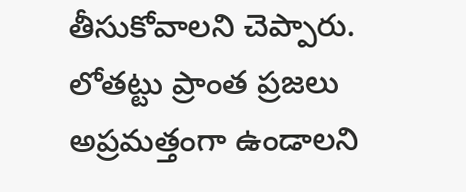తీసుకోవాలని చెప్పారు. లోతట్టు ప్రాంత ప్రజలు అప్రమత్తంగా ఉండాలని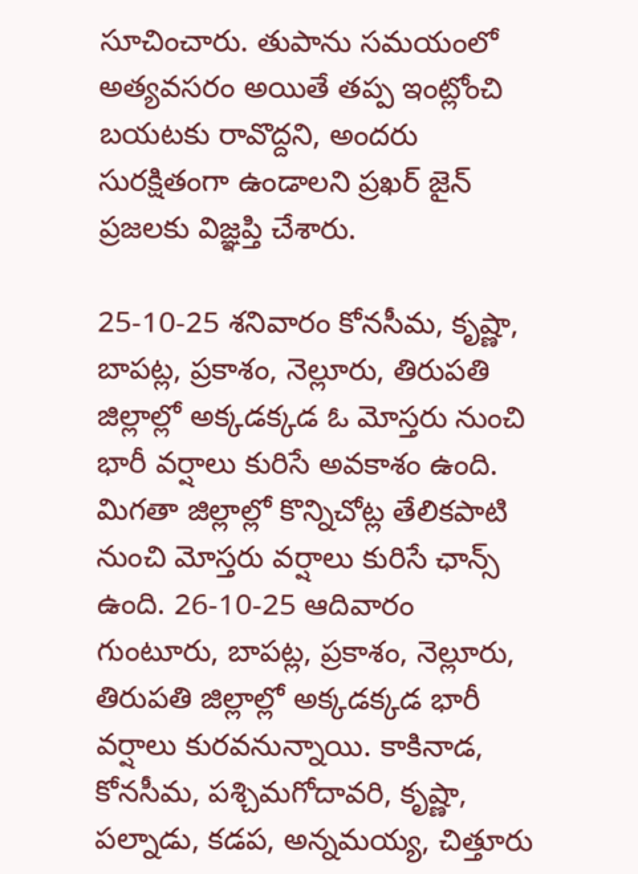సూచించారు. తుపాను సమయంలో అత్యవసరం అయితే తప్ప ఇంట్లోంచి బయటకు రావొద్దని, అందరు సురక్షితంగా ఉండాలని ప్రఖర్ జైన్ ప్రజలకు విజ్ఞప్తి చేశారు.

25-10-25 శనివారం కోనసీమ, కృష్ణా, బాపట్ల, ప్రకాశం, నెల్లూరు, తిరుపతి జిల్లాల్లో అక్కడక్కడ ఓ మోస్తరు నుంచి భారీ వర్షాలు కురిసే అవకాశం ఉంది. మిగతా జిల్లాల్లో కొన్నిచోట్ల తేలికపాటి నుంచి మోస్తరు వర్షాలు కురిసే ఛాన్స్ ఉంది. 26-10-25 ఆదివారం గుంటూరు, బాపట్ల, ప్రకాశం, నెల్లూరు, తిరుపతి జిల్లాల్లో అక్కడక్కడ భారీ వర్షాలు కురవనున్నాయి. కాకినాడ, కోనసీమ, పశ్చిమగోదావరి, కృష్ణా, పల్నాడు, కడప, అన్నమయ్య, చిత్తూరు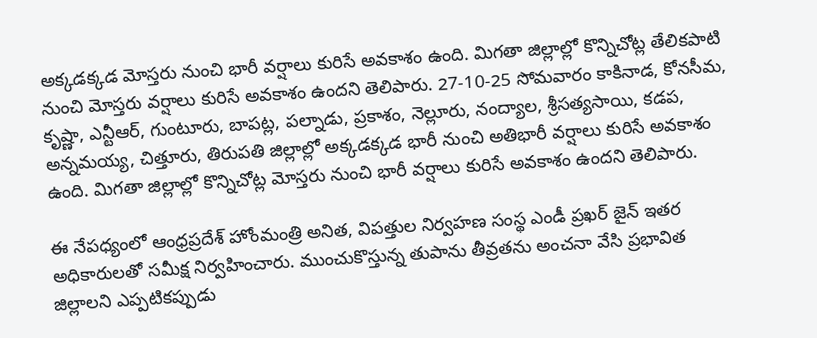అక్కడక్కడ మోస్తరు నుంచి భారీ వర్షాలు కురిసే అవకాశం ఉంది. మిగతా జిల్లాల్లో కొన్నిచోట్ల తేలికపాటి నుంచి మోస్తరు వర్షాలు కురిసే అవకాశం ఉందని తెలిపారు. 27-10-25 సోమవారం కాకినాడ, కోనసీమ, కృష్ణా, ఎన్టీఆర్, గుంటూరు, బాపట్ల, పల్నాడు, ప్రకాశం, నెల్లూరు, నంద్యాల, శ్రీసత్యసాయి, కడప, అన్నమయ్య, చిత్తూరు, తిరుపతి జిల్లాల్లో అక్కడక్కడ భారీ నుంచి అతిభారీ వర్షాలు కురిసే అవకాశం ఉంది. మిగతా జిల్లాల్లో కొన్నిచోట్ల మోస్తరు నుంచి భారీ వర్షాలు కురిసే అవకాశం ఉందని తెలిపారు.

ఈ నేపధ్యంలో ఆంధ్రప్రదేశ్ హోంమంత్రి అనిత, విపత్తుల నిర్వహణ సంస్థ ఎండీ ప్రఖర్ జైన్ ఇతర అధికారులతో సమీక్ష నిర్వహించారు. ముంచుకొస్తున్న తుపాను తీవ్రతను అంచనా వేసి ప్రభావిత జిల్లాలని ఎప్పటికప్పుడు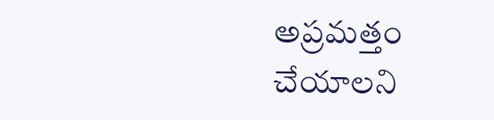అప్రమత్తం చేయాలని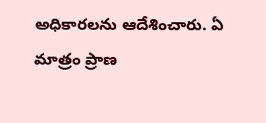అధికారలను ఆదేశించారు. ఏ మాత్రం ప్రాణ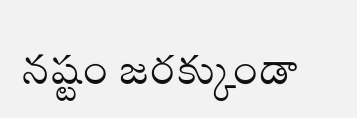నష్టం జరక్కుండా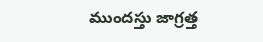ముందస్తు జాగ్రత్త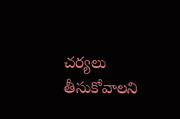చర్యలు తీసుకోవాలని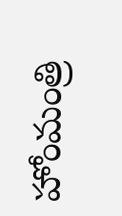హోంమంత్రి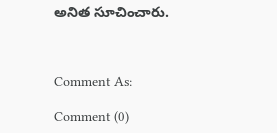అనిత సూచించారు.



Comment As:

Comment (0)